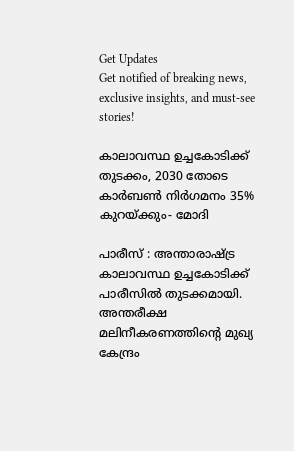Get Updates
Get notified of breaking news, exclusive insights, and must-see stories!

കാലാവസ്ഥ ഉച്ചകോടിക്ക് തുടക്കം, 2030 തോടെ കാര്‍ബണ്‍ നിര്‍ഗമനം 35% കുറയ്ക്കും- മോദി

പാരീസ് : അന്താരാഷ്ട്ര കാലാവസ്ഥ ഉച്ചകോടിക്ക് പാരീസില്‍ തുടക്കമായി. അന്തരീക്ഷ മലിനീകരണത്തിന്റെ മുഖ്യ കേന്ദ്രം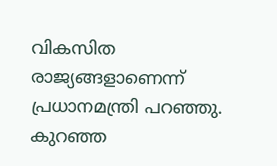വികസിത രാജ്യങ്ങളാണെന്ന് പ്രധാനമന്ത്രി പറഞ്ഞു. കുറഞ്ഞ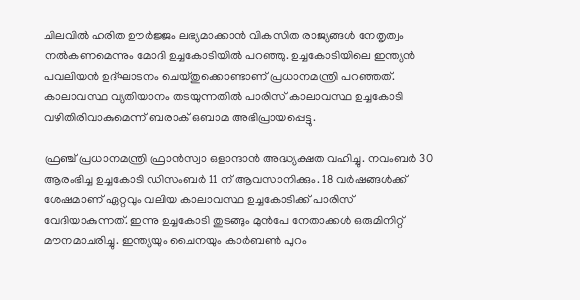ചിലവില്‍ ഹരിത ഊര്‍ജ്ജം ലഭ്യമാക്കാന്‍ വികസിത രാജ്യങ്ങള്‍ നേതൃത്വം നല്‍കണമെന്നും മോദി ഉച്ചകോടിയില്‍ പറഞ്ഞു. ഉച്ചകോടിയിലെ ഇന്ത്യന്‍ പവലിയന്‍ ഉദ്ഘാടനം ചെയ്തുക്കൊണ്ടാണ് പ്രധാനമന്ത്രി പറഞ്ഞത്. കാലാവസ്ഥ വ്യതിയാനം തടയുന്നതില്‍ പാരിസ് കാലാവസ്ഥ ഉച്ചകോടി വഴിതിരിവാകുമെന്ന് ബരാക് ഒബാമ അഭിപ്രായപ്പെട്ടു.

ഫ്രഞ്ച് പ്രധാനമന്ത്രി ഫ്രാന്‍സ്വാ ഒളാന്ദാന്‍ അദ്ധ്യക്ഷത വഹിച്ചു. നവംബര്‍ 30 ആരംഭിച്ച ഉച്ചകോടി ഡിസംബര്‍ 11 ന് ആവസാനിക്കും. 18 വര്‍ഷങ്ങള്‍ക്ക് ശേഷമാണ് ഏറ്റവും വലിയ കാലാവസ്ഥ ഉച്ചകോടിക്ക് പാരിസ് വേദിയാകുന്നത്. ഇന്നു ഉച്ചകോടി തുടങ്ങും മുന്‍പേ നേതാക്കള്‍ ഒരുമിനിറ്റ് മൗനമാചരിച്ചു. ഇന്ത്യയും ചൈനയും കാര്‍ബണ്‍ പുറം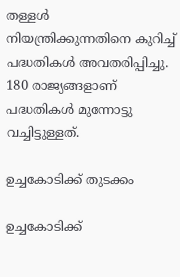തള്ളള്‍ നിയന്ത്രിക്കുന്നതിനെ കുറിച്ച് പദ്ധതികള്‍ അവതരിപ്പിച്ചു. 180 രാജ്യങ്ങളാണ് പദ്ധതികള്‍ മുന്നോട്ടു വച്ചിട്ടുള്ളത്.

ഉച്ചകോടിക്ക് തുടക്കം

ഉച്ചകോടിക്ക്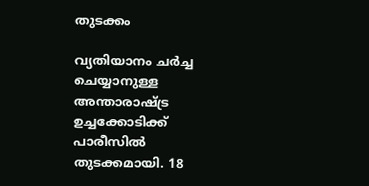തുടക്കം

വ്യതിയാനം ചര്‍ച്ച ചെയ്യാനുള്ള അന്താരാഷ്ട്ര ഉച്ചക്കോടിക്ക് പാരീസില്‍ തുടക്കമായി. 18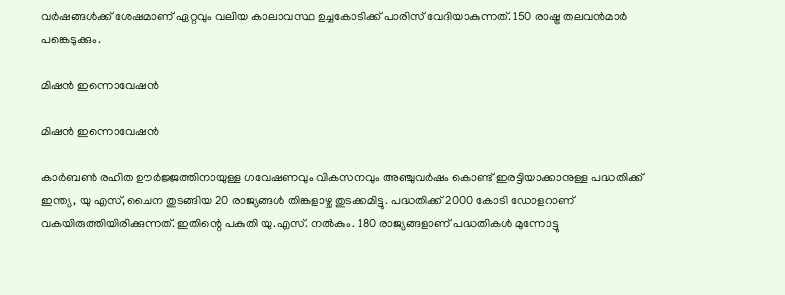വര്‍ഷങ്ങള്‍ക്ക് ശേഷമാണ് ഏറ്റവും വലിയ കാലാവസ്ഥ ഉച്ചകോടിക്ക് പാരിസ് വേദിയാകുന്നത്. 150 രാഷ്ട്ര തലവന്‍മാര്‍ പങ്കെടുക്കും.

മിഷന്‍ ഇന്നൊവേഷന്‍

മിഷന്‍ ഇന്നൊവേഷന്‍

കാര്‍ബണ്‍ രഹിത ഊര്‍ജ്ജത്തിനായുള്ള ഗവേഷണവും വികസനവും അഞ്ചുവര്‍ഷം കൊണ്ട് ഇരട്ടിയാക്കാനുള്ള പദ്ധതിക്ക് ഇന്ത്യ, യു എസ്, ചൈന തുടങ്ങിയ 20 രാജ്യങ്ങള്‍ തിങ്കളാഴ്ച തുടക്കമിട്ടു. പദ്ധതിക്ക് 2000 കോടി ഡോളറാണ് വകയിരുത്തിയിരിക്കുന്നത്. ഇതിന്റെ പകുതി യു.എസ്. നല്‍കും. 180 രാജ്യങ്ങളാണ് പദ്ധതികള്‍ മുന്നോട്ടു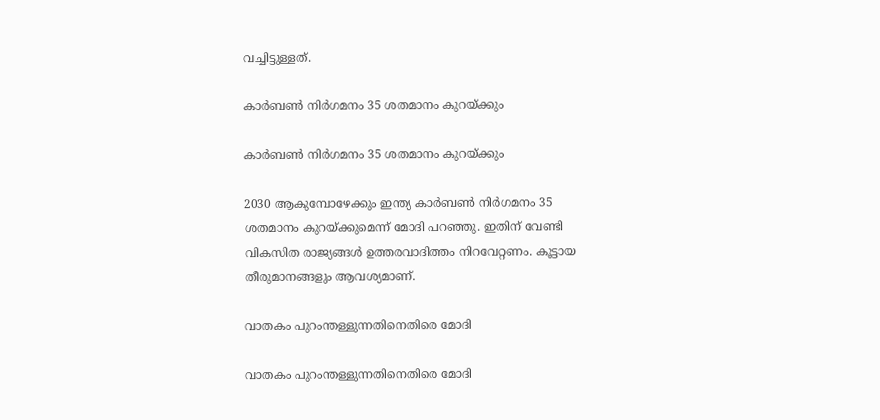വച്ചിട്ടുള്ളത്.

കാര്‍ബണ്‍ നിര്‍ഗമനം 35 ശതമാനം കുറയ്ക്കും

കാര്‍ബണ്‍ നിര്‍ഗമനം 35 ശതമാനം കുറയ്ക്കും

2030 ആകുമ്പോഴേക്കും ഇന്ത്യ കാര്‍ബണ്‍ നിര്‍ഗമനം 35 ശതമാനം കുറയ്ക്കുമെന്ന് മോദി പറഞ്ഞു. ഇതിന് വേണ്ടി വികസിത രാജ്യങ്ങള്‍ ഉത്തരവാദിത്തം നിറവേറ്റണം. കൂട്ടായ തീരുമാനങ്ങളും ആവശ്യമാണ്.

വാതകം പുറംന്തള്ളുന്നതിനെതിരെ മോദി

വാതകം പുറംന്തള്ളുന്നതിനെതിരെ മോദി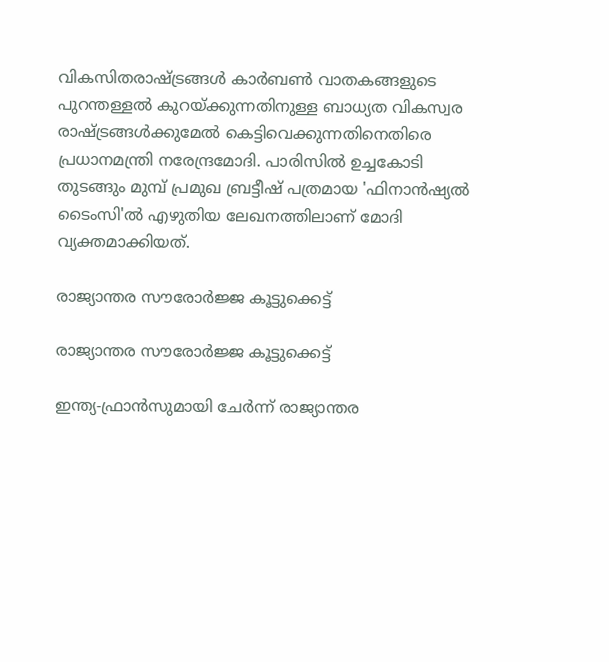വികസിതരാഷ്ട്രങ്ങള്‍ കാര്‍ബണ്‍ വാതകങ്ങളുടെ പുറന്തള്ളല്‍ കുറയ്ക്കുന്നതിനുള്ള ബാധ്യത വികസ്വര രാഷ്ട്രങ്ങള്‍ക്കുമേല്‍ കെട്ടിവെക്കുന്നതിനെതിരെ പ്രധാനമന്ത്രി നരേന്ദ്രമോദി. പാരിസില്‍ ഉച്ചകോടി തുടങ്ങും മുമ്പ് പ്രമുഖ ബ്രട്ടീഷ് പത്രമായ 'ഫിനാന്‍ഷ്യല്‍ ടൈംസി'ല്‍ എഴുതിയ ലേഖനത്തിലാണ് മോദി വ്യക്തമാക്കിയത്.

രാജ്യാന്തര സൗരോര്‍ജ്ജ കൂട്ടുക്കെട്ട്

രാജ്യാന്തര സൗരോര്‍ജ്ജ കൂട്ടുക്കെട്ട്

ഇന്ത്യ-ഫ്രാന്‍സുമായി ചേര്‍ന്ന് രാജ്യാന്തര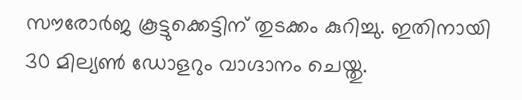സൗരോര്‍ജ കൂട്ടുക്കെട്ടിന് തുടക്കം കുറിച്ചു. ഇതിനായി 30 മില്യണ്‍ ഡോളറും വാഗ്ദാനം ചെയ്തു.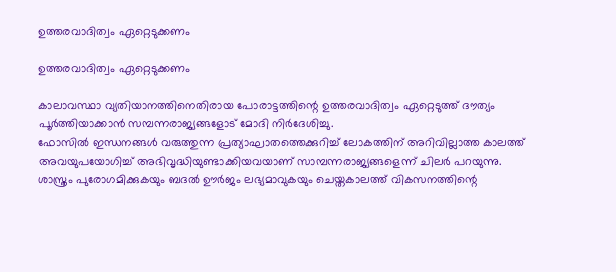ഉത്തരവാദിത്വം ഏറ്റെടുക്കണം

ഉത്തരവാദിത്വം ഏറ്റെടുക്കണം

കാലാവസ്ഥാ വ്യതിയാനത്തിനെതിരായ പോരാട്ടത്തിന്റെ ഉത്തരവാദിത്വം ഏറ്റെടുത്ത് ദൗത്യം പൂര്‍ത്തിയാക്കാന്‍ സമ്പന്നരാജ്യങ്ങളോട് മോദി നിര്‍ദേശിച്ചു.
ഫോസില്‍ ഇന്ധനങ്ങള്‍ വരുത്തുന്ന പ്രത്യാഘാതത്തെക്കുറിച്ച് ലോകത്തിന് അറിവില്ലാത്ത കാലത്ത് അവയുപയോഗിച്ച് അഭിവൃദ്ധിയുണ്ടാക്കിയവയാണ് സാമ്പന്നരാജ്യങ്ങളെന്ന് ചിലര്‍ പറയുന്നു. ശാസ്ത്രം പുരോഗമിക്കുകയും ബദല്‍ ഊര്‍ജം ലഭ്യമാവുകയും ചെയ്തകാലത്ത് വികസനത്തിന്റെ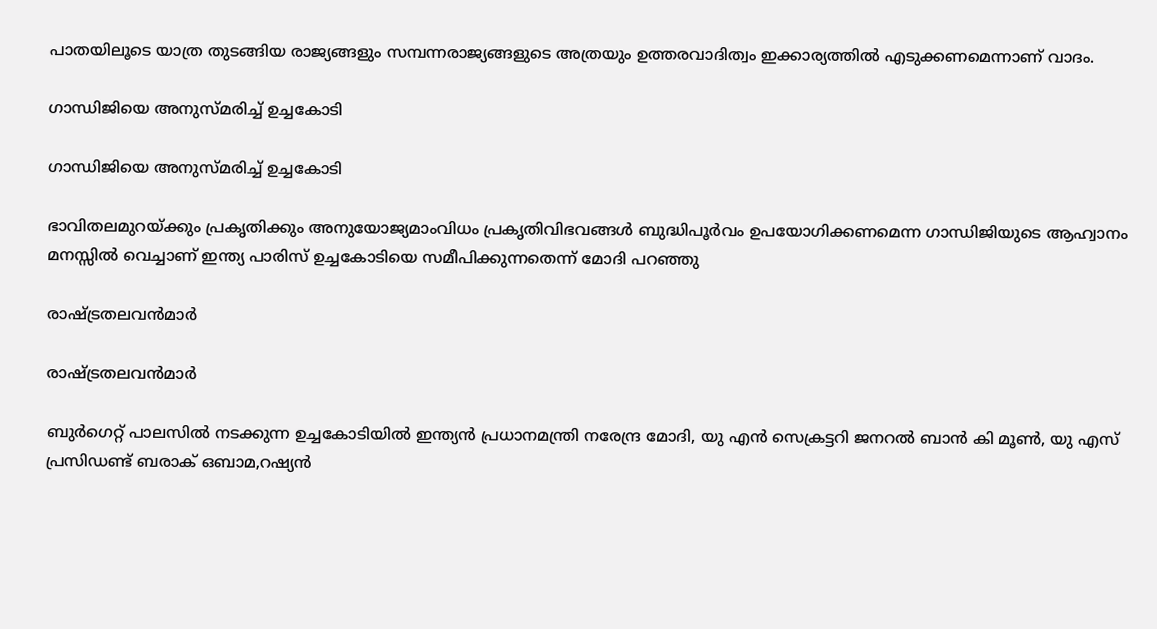പാതയിലൂടെ യാത്ര തുടങ്ങിയ രാജ്യങ്ങളും സമ്പന്നരാജ്യങ്ങളുടെ അത്രയും ഉത്തരവാദിത്വം ഇക്കാര്യത്തില്‍ എടുക്കണമെന്നാണ് വാദം.

ഗാന്ധിജിയെ അനുസ്മരിച്ച് ഉച്ചകോടി

ഗാന്ധിജിയെ അനുസ്മരിച്ച് ഉച്ചകോടി

ഭാവിതലമുറയ്ക്കും പ്രകൃതിക്കും അനുയോജ്യമാംവിധം പ്രകൃതിവിഭവങ്ങള്‍ ബുദ്ധിപൂര്‍വം ഉപയോഗിക്കണമെന്ന ഗാന്ധിജിയുടെ ആഹ്വാനം മനസ്സില്‍ വെച്ചാണ് ഇന്ത്യ പാരിസ് ഉച്ചകോടിയെ സമീപിക്കുന്നതെന്ന് മോദി പറഞ്ഞു

രാഷ്ട്രതലവന്‍മാര്‍

രാഷ്ട്രതലവന്‍മാര്‍

ബുര്‍ഗെറ്റ് പാലസില്‍ നടക്കുന്ന ഉച്ചകോടിയില്‍ ഇന്ത്യന്‍ പ്രധാനമന്ത്രി നരേന്ദ്ര മോദി, യു എന്‍ സെക്രട്ടറി ജനറല്‍ ബാന്‍ കി മൂണ്‍, യു എസ് പ്രസിഡണ്ട് ബരാക് ഒബാമ,റഷ്യന്‍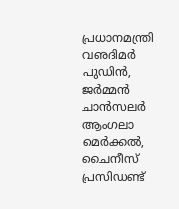പ്രധാനമന്ത്രി വഌദിമര്‍ പുഡിന്‍, ജര്‍മ്മന്‍ ചാന്‍സലര്‍ ആംഗലാ മെര്‍ക്കല്‍, ചൈനീസ് പ്രസിഡണ്ട്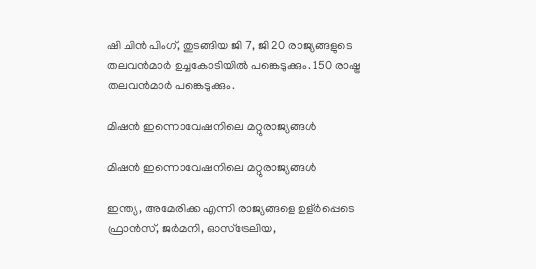ഷി ചിന്‍ പിംഗ്, തുടങ്ങിയ ജി 7, ജി 20 രാജ്യങ്ങളുടെ തലവന്‍മാര്‍ ഉച്ചകോടിയില്‍ പങ്കെടുക്കും. 150 രാഷ്ട്ര തലവന്‍മാര്‍ പങ്കെടുക്കും.

മിഷന്‍ ഇന്നൊവേഷനിലെ മറ്റുരാജ്യങ്ങള്‍

മിഷന്‍ ഇന്നൊവേഷനിലെ മറ്റുരാജ്യങ്ങള്‍

ഇന്ത്യ, അമേരിക്ക എന്നി രാജ്യങ്ങളെ ഉള്ർപ്പെടെ ഫ്രാന്‍സ്, ജര്‍മനി, ഓസ്‌ട്രേലിയ,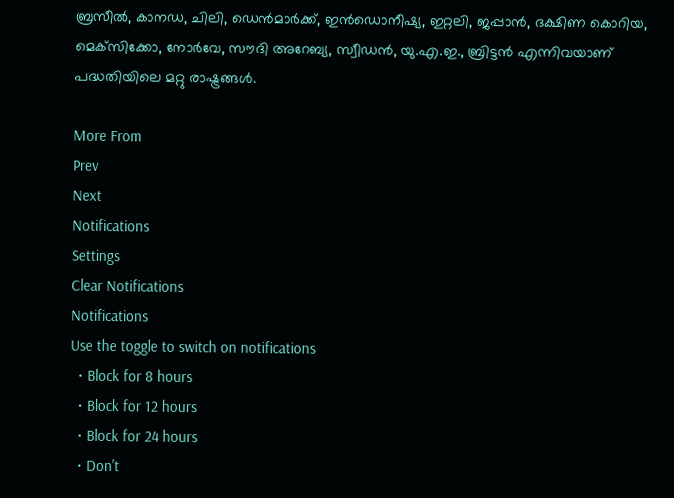ബ്രസീല്‍, കാനഡ, ചിലി, ഡെന്‍മാര്‍ക്ക്, ഇന്‍ഡൊനീഷ്യ, ഇറ്റലി, ജപ്പാന്‍, ദക്ഷിണ കൊറിയ, മെക്‌സിക്കോ, നോര്‍വേ, സൗദി അറേബ്യ, സ്വീഡന്‍, യു.എ.ഇ., ബ്രിട്ടന്‍ എന്നിവയാണ് പദ്ധതിയിലെ മറ്റു രാഷ്ട്രങ്ങള്‍.

More From
Prev
Next
Notifications
Settings
Clear Notifications
Notifications
Use the toggle to switch on notifications
  • Block for 8 hours
  • Block for 12 hours
  • Block for 24 hours
  • Don't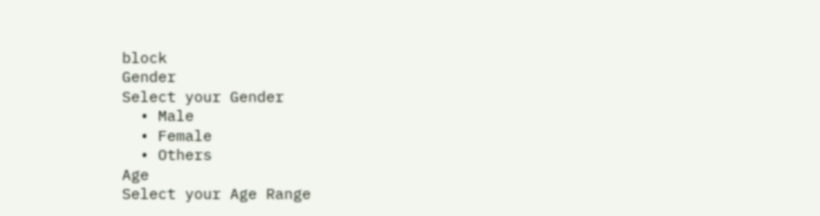block
Gender
Select your Gender
  • Male
  • Female
  • Others
Age
Select your Age Range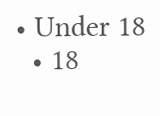• Under 18
  • 18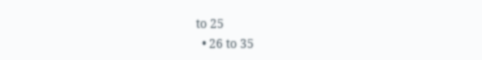to 25
  • 26 to 35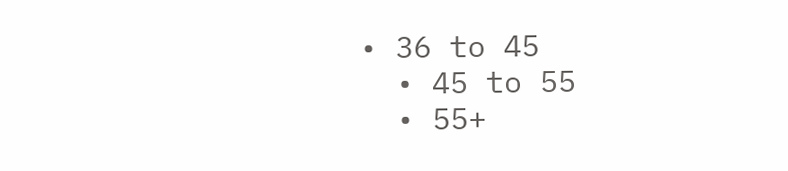• 36 to 45
  • 45 to 55
  • 55+